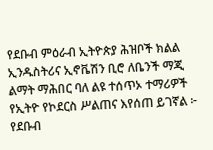የደቡብ ምዕራብ ኢትዮጵያ ሕዝቦች ክልል ኢንዱስትሪና ኢኖቬሽን ቢሮ ለቤንች ማጂ ልማት ማሕበር ባለ ልዩ ተሰጥኦ ተማሪዎች የኢትዮ የኮደርስ ሥልጠና እየሰጠ ይገኛል ፦
የደቡብ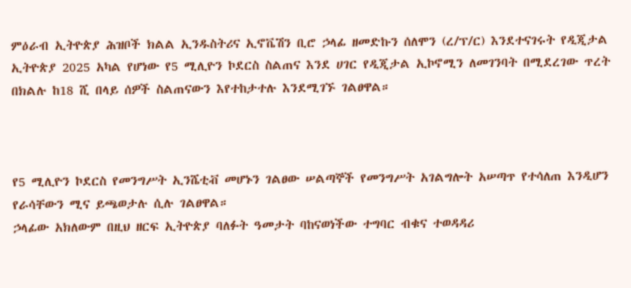ምዕራብ ኢትዮጵያ ሕዝቦች ክልል ኢንዱስትሪና ኢኖቬሽን ቢሮ ኃላፊ ዘመድኩን ሰለሞን (ረ/ፕ/ር) እንደተናገሩት የዲጂታል ኢትዮጵያ 2025 አካል የሆነው የ5 ሚሊዮን ኮደርስ ስልጠና እንደ ሀገር የዲጂታል ኢኮኖሚን ለመገንባት በሚደረገው ጥረት በክልሉ ከ18 ሺ በላይ ሰዎች ስልጠናውን እየተከታተሉ እንደሚገኙ ገልፀዋል።



የ5 ሚሊዮን ኮደርስ የመንግሥት ኢንሼቲቭ መሆኑን ገልፀው ሠልጣኞች የመንግሥት አገልግሎት አሠጣጥ የተሳለጠ እንዲሆን የራሳቸውን ሚና ይጫወታሉ ሲሉ ገልፀዋል።
ኃላፊው አክለውም በዚህ ዘርፍ ኢትዮጵያ ባለፉት ዓመታት ባከናወነችው ተግባር ብቁና ተወዳዳሪ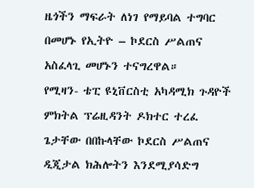ዜጎችን ማፍራት ለነገ የማይባል ተግባር በመሆኑ የኢትዮ – ኮደርስ ሥልጠና አስፈላጊ መሆኑን ተናግረዋል።
የሚዛን- ቴፒ ዩኒቨርስቲ አካዳሚክ ጉዳዮች ምክትል ፕሬዚዳንት ዶክተር ተረፈ ጌታቸው በበኩላቸው ኮደርስ ሥልጠና ዲጂታል ክሕሎትን እንደሚያሳድግ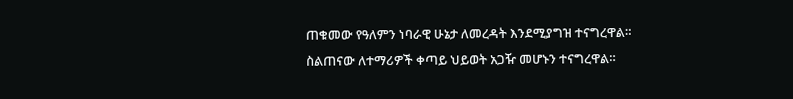ጠቁመው የዓለምን ነባራዊ ሁኔታ ለመረዳት እንደሚያግዝ ተናግረዋል። ስልጠናው ለተማሪዎች ቀጣይ ህይወት አጋዥ መሆኑን ተናግረዋል።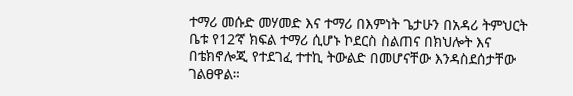ተማሪ መሱድ መሃመድ እና ተማሪ በእምነት ጌታሁን በአዳሪ ትምህርት ቤቱ የ12’ኛ ክፍል ተማሪ ሲሆኑ ኮደርስ ስልጠና በክህሎት እና በቴክኖሎጂ የተደገፈ ተተኪ ትውልድ በመሆናቸው እንዳስደሰታቸው ገልፀዋል።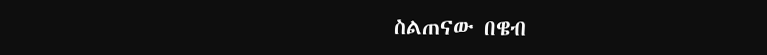ስልጠናው በዌብ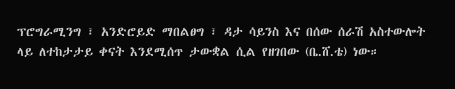ፕሮግራሚንግ ፣ አንድሮይድ ማበልፀግ ፣ ዳታ ሳይንስ እና በሰው ሰራሽ አስተውሎት ላይ ለተከታታይ ቀናት እንደሚሰጥ ታውቋል ሲል የዘገበው (ቤ.ሸ.ቴ) ነው።